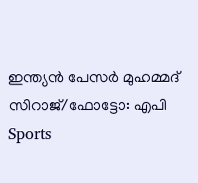ഇന്ത്യന്‍ പേസര്‍ മുഹമ്മദ് സിറാജ്/ഫോട്ടോ: എപി
Sports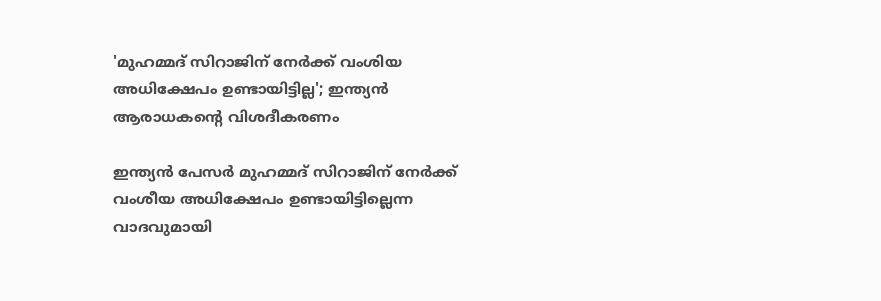'മുഹമ്മദ് സിറാജിന് നേര്‍ക്ക് വംശിയ അധിക്ഷേപം ഉണ്ടായിട്ടില്ല'; ഇന്ത്യന്‍ ആരാധകന്റെ വിശദീകരണം

ഇന്ത്യന്‍ പേസര്‍ മുഹമ്മദ് സിറാജിന് നേര്‍ക്ക് വംശീയ അധിക്ഷേപം ഉണ്ടായിട്ടില്ലെന്ന വാദവുമായി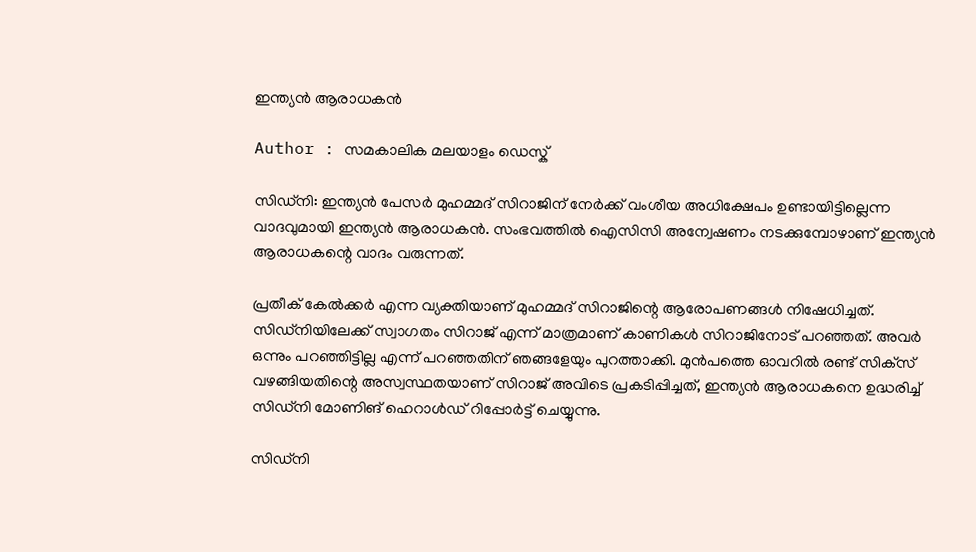ഇന്ത്യന്‍ ആരാധകന്‍

Author : സമകാലിക മലയാളം ഡെസ്ക്

സിഡ്‌നി: ഇന്ത്യന്‍ പേസര്‍ മുഹമ്മദ് സിറാജിന് നേര്‍ക്ക് വംശീയ അധിക്ഷേപം ഉണ്ടായിട്ടില്ലെന്ന വാദവുമായി ഇന്ത്യന്‍ ആരാധകന്‍. സംഭവത്തില്‍ ഐസിസി അന്വേഷണം നടക്കുമ്പോഴാണ് ഇന്ത്യന്‍ ആരാധകന്റെ വാദം വരുന്നത്.

പ്രതീക് കേല്‍ക്കര്‍ എന്ന വ്യക്തിയാണ് മുഹമ്മദ് സിറാജിന്റെ ആരോപണങ്ങള്‍ നിഷേധിച്ചത്. സിഡ്‌നിയിലേക്ക് സ്വാഗതം സിറാജ് എന്ന് മാത്രമാണ് കാണികള്‍ സിറാജിനോട് പറഞ്ഞത്. അവര്‍ ഒന്നും പറഞ്ഞിട്ടില്ല എന്ന് പറഞ്ഞതിന് ഞങ്ങളേയും പുറത്താക്കി. മുന്‍പത്തെ ഓവറില്‍ രണ്ട് സിക്‌സ് വഴങ്ങിയതിന്റെ അസ്വസ്ഥതയാണ് സിറാജ് അവിടെ പ്രകടിപ്പിച്ചത്, ഇന്ത്യന്‍ ആരാധകനെ ഉദ്ധരിച്ച് സിഡ്‌നി മോണിങ് ഹെറാള്‍ഡ് റിപ്പോര്‍ട്ട് ചെയ്യുന്നു.

സിഡ്‌നി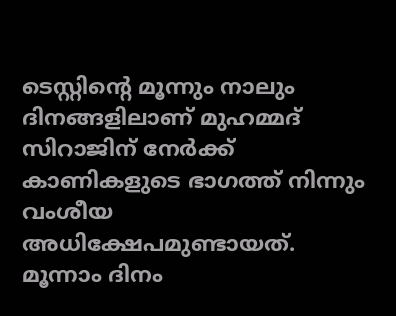ടെസ്റ്റിന്റെ മൂന്നും നാലും ദിനങ്ങളിലാണ് മുഹമ്മദ് സിറാജിന് നേര്‍ക്ക് കാണികളുടെ ഭാഗത്ത് നിന്നും വംശീയ അധിക്ഷേപമുണ്ടായത്. മൂന്നാം ദിനം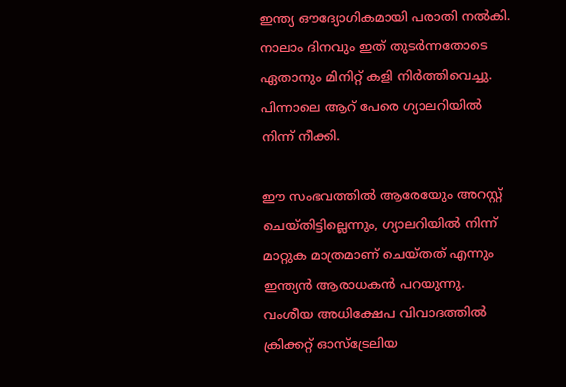ഇന്ത്യ ഔദ്യോഗികമായി പരാതി നല്‍കി. നാലാം ദിനവും ഇത് തുടര്‍ന്നതോടെ ഏതാനും മിനിറ്റ് കളി നിര്‍ത്തിവെച്ചു. പിന്നാലെ ആറ് പേരെ ഗ്യാലറിയില്‍ നിന്ന് നീക്കി.

ഈ സംഭവത്തില്‍ ആരേയേും അറസ്റ്റ് ചെയ്തിട്ടില്ലെന്നും, ഗ്യാലറിയില്‍ നിന്ന് മാറ്റുക മാത്രമാണ് ചെയ്തത് എന്നും ഇന്ത്യന്‍ ആരാധകന്‍ പറയുന്നു. വംശീയ അധിക്ഷേപ വിവാദത്തില്‍ ക്രിക്കറ്റ് ഓസ്‌ട്രേലിയ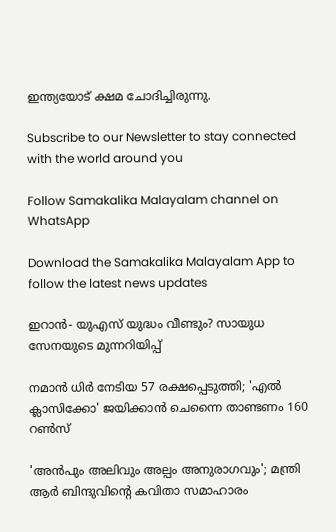ഇന്ത്യയോട് ക്ഷമ ചോദിച്ചിരുന്നു.

Subscribe to our Newsletter to stay connected with the world around you

Follow Samakalika Malayalam channel on WhatsApp

Download the Samakalika Malayalam App to follow the latest news updates

ഇറാൻ- യുഎസ് യുദ്ധം വീണ്ടും? സായുധ സേനയുടെ മുന്നറിയിപ്പ്

നമാന്‍ ധിര്‍ നേടിയ 57 രക്ഷപ്പെടുത്തി; 'എല്‍ ക്ലാസിക്കോ' ജയിക്കാന്‍ ചെന്നൈ താണ്ടണം 160 റണ്‍സ്

'അൻപും അലിവും അല്പം അനുരാഗവും'; മന്ത്രി ആർ ബിന്ദുവിന്റെ കവിതാ സമാഹാരം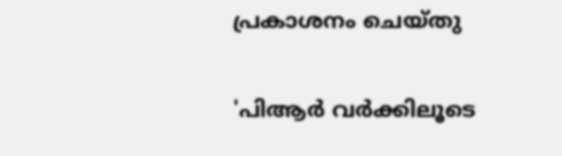പ്രകാശനം ചെയ്തു

'പിആര്‍ വര്‍ക്കിലൂടെ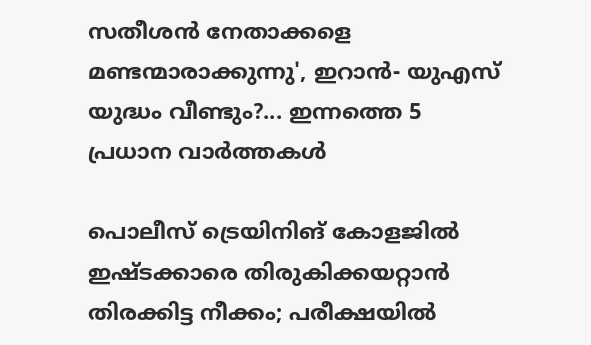സതീശന്‍ നേതാക്കളെ മണ്ടന്മാരാക്കുന്നു', ഇറാൻ- യുഎസ് യുദ്ധം വീണ്ടും?... ഇന്നത്തെ 5 പ്രധാന വാർത്തകൾ

പൊലീസ് ട്രെയിനിങ് കോളജിൽ ഇഷ്ടക്കാരെ തിരുകിക്കയറ്റാൻ തിരക്കിട്ട നീക്കം; പരീക്ഷയിൽ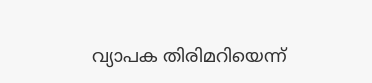വ്യാപക തിരിമറിയെന്ന്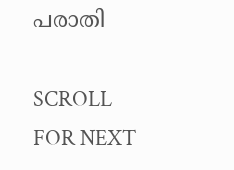പരാതി

SCROLL FOR NEXT